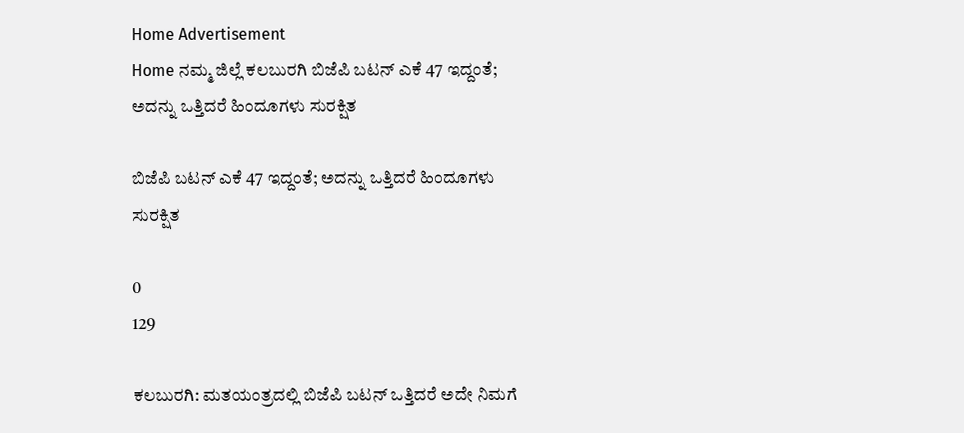Home Advertisement
Home ನಮ್ಮ ಜಿಲ್ಲೆ ಕಲಬುರಗಿ ಬಿಜೆಪಿ ಬಟನ್ ಎಕೆ 47 ಇದ್ದಂತೆ; ಅದನ್ನು ಒತ್ತಿದರೆ ಹಿಂದೂಗಳು ಸುರಕ್ಷಿತ

ಬಿಜೆಪಿ ಬಟನ್ ಎಕೆ 47 ಇದ್ದಂತೆ; ಅದನ್ನು ಒತ್ತಿದರೆ ಹಿಂದೂಗಳು ಸುರಕ್ಷಿತ

0
129

ಕಲಬುರಗಿ: ಮತಯಂತ್ರದಲ್ಲಿ ಬಿಜೆಪಿ ಬಟನ್ ಒತ್ತಿದರೆ ಅದೇ ನಿಮಗೆ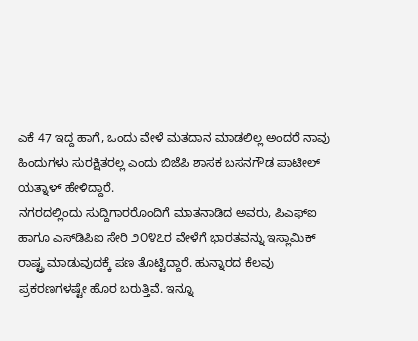ಎಕೆ 47 ಇದ್ದ ಹಾಗೆ, ಒಂದು ವೇಳೆ ಮತದಾನ ಮಾಡಲಿಲ್ಲ ಅಂದರೆ ನಾವು ಹಿಂದುಗಳು ಸುರಕ್ಷಿತರಲ್ಲ ಎಂದು ಬಿಜೆಪಿ ಶಾಸಕ ಬಸನಗೌಡ ಪಾಟೀಲ್ ಯತ್ನಾಳ್ ಹೇಳಿದ್ದಾರೆ.
ನಗರದಲ್ಲಿಂದು ಸುದ್ದಿಗಾರರೊಂದಿಗೆ ಮಾತನಾಡಿದ ಅವರು, ಪಿಎಫ್‌ಐ ಹಾಗೂ ಎಸ್‌ಡಿಪಿಐ ಸೇರಿ ೨೦೪೭ರ ವೇಳೆಗೆ ಭಾರತವನ್ನು ಇಸ್ಲಾಮಿಕ್ ರಾಷ್ಟ್ರ ಮಾಡುವುದಕ್ಕೆ ಪಣ ತೊಟ್ಟಿದ್ದಾರೆ. ಹುನ್ನಾರದ ಕೆಲವು ಪ್ರಕರಣಗಳಷ್ಟೇ ಹೊರ ಬರುತ್ತಿವೆ. ಇನ್ನೂ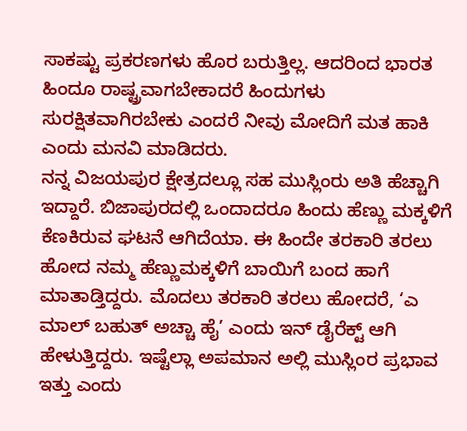ಸಾಕಷ್ಟು ಪ್ರಕರಣಗಳು ಹೊರ ಬರುತ್ತಿಲ್ಲ. ಆದರಿಂದ ಭಾರತ ಹಿಂದೂ ರಾಷ್ಟ್ರವಾಗಬೇಕಾದರೆ ಹಿಂದುಗಳು ಸುರಕ್ಷಿತವಾಗಿರಬೇಕು ಎಂದರೆ ನೀವು ಮೋದಿಗೆ ಮತ ಹಾಕಿ ಎಂದು ಮನವಿ ಮಾಡಿದರು.
ನನ್ನ ವಿಜಯಪುರ ಕ್ಷೇತ್ರದಲ್ಲೂ ಸಹ ಮುಸ್ಲಿಂರು ಅತಿ ಹೆಚ್ಚಾಗಿ ಇದ್ದಾರೆ. ಬಿಜಾಪುರದಲ್ಲಿ ಒಂದಾದರೂ ಹಿಂದು ಹೆಣ್ಣು ಮಕ್ಕಳಿಗೆ ಕೆಣಕಿರುವ ಘಟನೆ ಆಗಿದೆಯಾ. ಈ ಹಿಂದೇ ತರಕಾರಿ ತರಲು ಹೋದ ನಮ್ಮ ಹೆಣ್ಣುಮಕ್ಕಳಿಗೆ ಬಾಯಿಗೆ ಬಂದ ಹಾಗೆ ಮಾತಾಡ್ತಿದ್ದರು. ಮೊದಲು ತರಕಾರಿ ತರಲು ಹೋದರೆ, ‘ಎ ಮಾಲ್ ಬಹುತ್ ಅಚ್ಚಾ ಹೈ’ ಎಂದು ಇನ್ ಡೈರೆಕ್ಟ್ ಆಗಿ ಹೇಳುತ್ತಿದ್ದರು. ಇಷ್ಟೆಲ್ಲಾ ಅಪಮಾನ ಅಲ್ಲಿ ಮುಸ್ಲಿಂರ ಪ್ರಭಾವ ಇತ್ತು ಎಂದು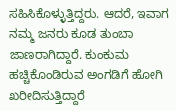ಸಹಿಸಿಕೊಳ್ಳುತ್ತಿದ್ದರು. ಆದರೆ, ಇವಾಗ ನಮ್ಮ ಜನರು ಕೂಡ ತುಂಬಾ ಜಾಣರಾಗಿದ್ದಾರೆ. ಕುಂಕುಮ ಹಚ್ಚಿಕೊಂಡಿರುವ ಅಂಗಡಿಗೆ ಹೋಗಿ ಖರೀದಿಸುತ್ತಿದ್ದಾರೆ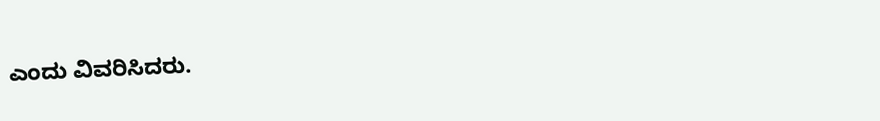ಎಂದು ವಿವರಿಸಿದರು.